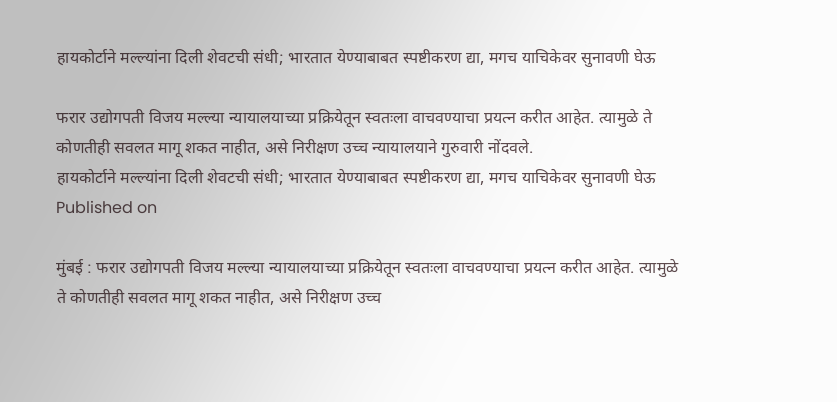हायकोर्टाने मल्ल्यांना दिली शेवटची संधी; भारतात येण्याबाबत स्पष्टीकरण द्या, मगच याचिकेवर सुनावणी घेऊ

फरार उद्योगपती विजय मल्ल्या न्यायालयाच्या प्रक्रियेतून स्वतःला वाचवण्याचा प्रयत्न करीत आहेत. त्यामुळे ते कोणतीही सवलत मागू शकत नाहीत, असे निरीक्षण उच्च न्यायालयाने गुरुवारी नोंदवले.
हायकोर्टाने मल्ल्यांना दिली शेवटची संधी; भारतात येण्याबाबत स्पष्टीकरण द्या, मगच याचिकेवर सुनावणी घेऊ
Published on

मुंबई : फरार उद्योगपती विजय मल्ल्या न्यायालयाच्या प्रक्रियेतून स्वतःला वाचवण्याचा प्रयत्न करीत आहेत. त्यामुळे ते कोणतीही सवलत मागू शकत नाहीत, असे निरीक्षण उच्च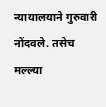न्यायालयाने गुरुवारी नोंदवले. तसेच मल्ल्या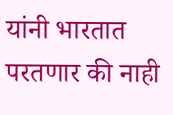यांनी भारतात परतणार की नाही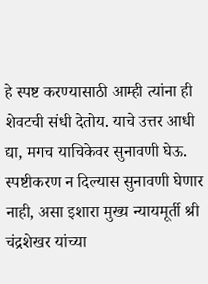हे स्पष्ट करण्यासाठी आम्ही त्यांना ही शेवटची संधी देतोय. याचे उत्तर आधी द्या, मगच याचिकेवर सुनावणी घेऊ. स्पष्टीकरण न दिल्यास सुनावणी घेणार नाही, असा इशारा मुख्य न्यायमूर्ती श्री चंद्रशेखर यांच्या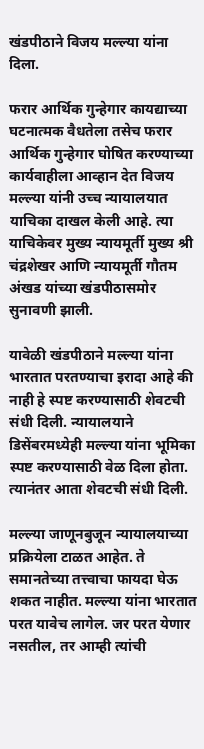खंडपीठाने विजय मल्ल्या यांना दिला.

फरार आर्थिक गुन्हेगार कायद्याच्या घटनात्मक वैधतेला तसेच फरार आर्थिक गुन्हेगार घोषित करण्याच्या कार्यवाहीला आव्हान देत विजय मल्ल्या यांनी उच्च न्यायालयात याचिका दाखल केली आहे. त्या याचिकेवर मुख्य न्यायमूर्ती मुख्य श्री चंद्रशेखर आणि न्यायमूर्ती गौतम अंखड यांच्या खंडपीठासमोर सुनावणी झाली.

यावेळी खंडपीठाने मल्ल्या यांना भारतात परतण्याचा इरादा आहे की नाही हे स्पष्ट करण्यासाठी शेवटची संधी दिली. न्यायालयाने डिसेंबरमध्येही मल्ल्या यांना भूमिका स्पष्ट करण्यासाठी वेळ दिला होता. त्यानंतर आता शेवटची संधी दिली.

मल्ल्या जाणूनबुजून न्यायालयाच्या प्रक्रियेला टाळत आहेत. ते समानतेच्या तत्त्वाचा फायदा घेऊ शकत नाहीत. मल्ल्या यांना भारतात परत यावेच लागेल. जर परत येणार नसतील, तर आम्ही त्यांची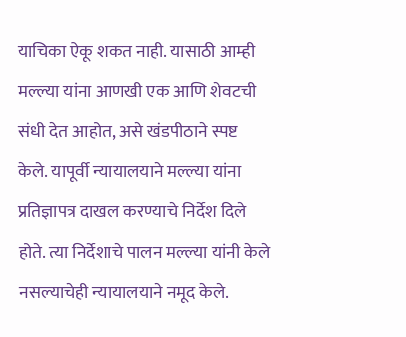याचिका ऐकू शकत नाही. यासाठी आम्ही मल्ल्या यांना आणखी एक आणि शेवटची संधी देत आहोत, असे खंडपीठाने स्पष्ट केले. यापूर्वी न्यायालयाने मल्ल्या यांना प्रतिज्ञापत्र दाखल करण्याचे निर्देश दिले होते. त्या निर्देशाचे पालन मल्ल्या यांनी केले नसल्याचेही न्यायालयाने नमूद केले.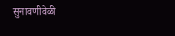सुनावणीवेळी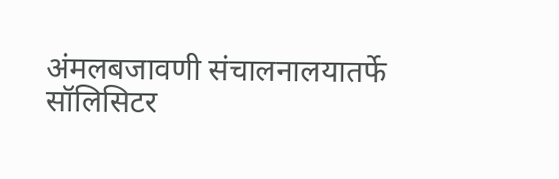अंमलबजावणी संचालनालयातर्फे सॉलिसिटर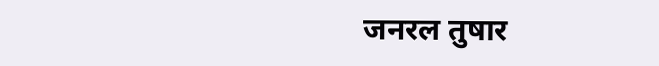जनरल तुषार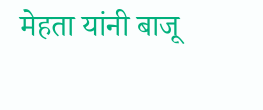मेहता यांनी बाजू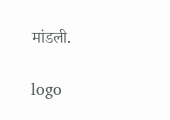मांडली.

logo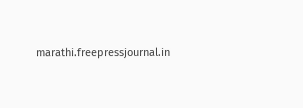marathi.freepressjournal.in